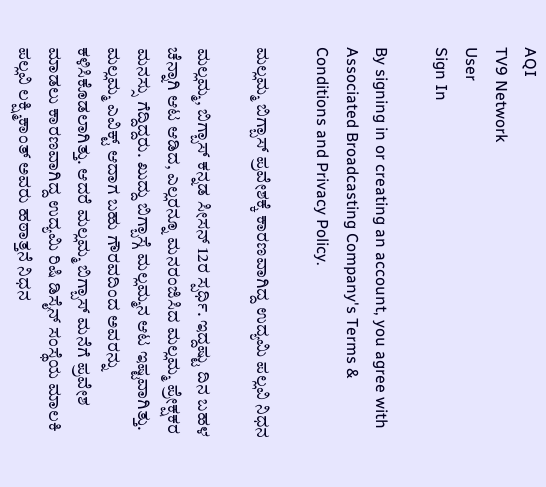AQI
TV9 Network
User
Sign In

By signing in or creating an account, you agree with Associated Broadcasting Company's Terms & Conditions and Privacy Policy.

ಮಲ್ಲಮ್ಮ ಬಿಗ್ಬಾಸ್ ಪ್ರವೇಶಕ್ಕೆ ಕಾರಣವಾಗಿದ್ದ ಉದ್ಯಮಿ ಪಲ್ಲವಿ ನಿಧನ

ಮಲ್ಲಮ್ಮ, ಬಿಗ್ಬಾಸ್ ಕನ್ನಡ ಸೀಸನ್ 12ರ ಸ್ಪರ್ಧಿ. ಇದ್ದಷ್ಟು ದಿನ ಬಹಳ ಚೆನ್ನಾಗಿ ಆಟ ಆಡಿದ, ಎಲ್ಲರನ್ನೂ ಮನರಂಜಿಸಿದ ಮಲ್ಲಮ್ಮ ಪ್ರೇಕ್ಷಕರ ಮನಸ್ಸು ಗೆದ್ದಿದ್ದರು. ಖುದ್ದು ಬಿಗ್ಬಾಸ್ಗೆ ಮಲ್ಲಮ್ಮನ ಆಟ ಇಷ್ಟವಾಗಿತ್ತು. ಮಲ್ಲಮ್ಮ ಎವಿಕ್ಟ್ ಆದಾಗ ಬಹು ಗೌರವದಿಂದ ಅವರನ್ನು ಕಳಿಸಿಕೊಡಲಾಗಿತ್ತು. ಆದರೆ ಮಲ್ಲಮ್ಮ ಬಿಗ್ಬಾಸ್ ಮನೆಗೆ ಪ್ರವೇಶ ಮಾಡಲು ಕಾರಣವಾಗಿದ್ದ ಉದ್ಯಮಿ ರಿಷಿ ಡಿಸೈನ್ ಸಂಸ್ಥೆಯ ಮಾಲಕಿ ಪಲ್ಲವಿ ಲಕ್ಷ್ಮಿಕಾಂತ್ ಅವರು ಹಠಾತ್ತನೆ ನಿಧನ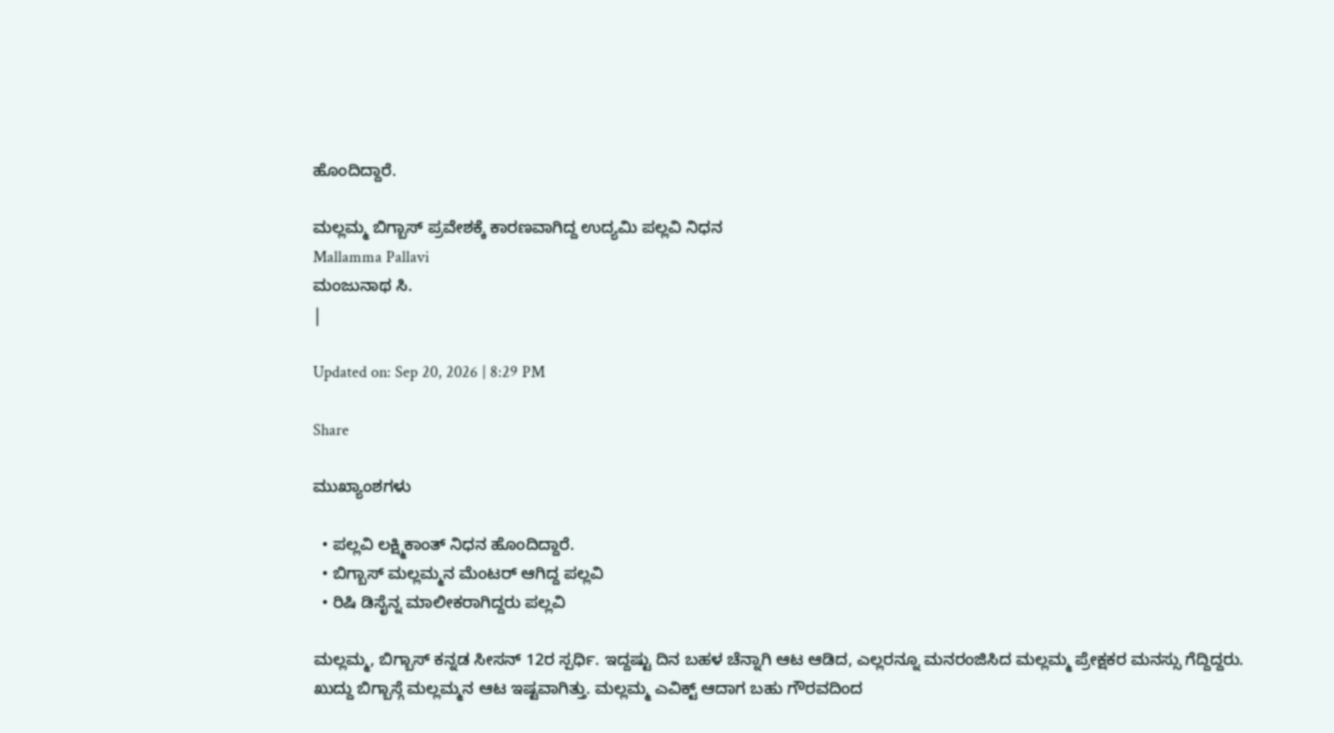ಹೊಂದಿದ್ದಾರೆ.

ಮಲ್ಲಮ್ಮ ಬಿಗ್ಬಾಸ್ ಪ್ರವೇಶಕ್ಕೆ ಕಾರಣವಾಗಿದ್ದ ಉದ್ಯಮಿ ಪಲ್ಲವಿ ನಿಧನ
Mallamma Pallavi
ಮಂಜುನಾಥ ಸಿ.
|

Updated on: Sep 20, 2026 | 8:29 PM

Share

ಮುಖ್ಯಾಂಶಗಳು

  • ಪಲ್ಲವಿ ಲಕ್ಷ್ಮಿಕಾಂತ್ ನಿಧನ ಹೊಂದಿದ್ದಾರೆ.
  • ಬಿಗ್ಬಾಸ್ ಮಲ್ಲಮ್ಮನ ಮೆಂಟರ್ ಆಗಿದ್ದ ಪಲ್ಲವಿ
  • ರಿಷಿ ಡಿಸೈನ್ನ ಮಾಲೀಕರಾಗಿದ್ದರು ಪಲ್ಲವಿ

ಮಲ್ಲಮ್ಮ, ಬಿಗ್ಬಾಸ್ ಕನ್ನಡ ಸೀಸನ್ 12ರ ಸ್ಪರ್ಧಿ. ಇದ್ದಷ್ಟು ದಿನ ಬಹಳ ಚೆನ್ನಾಗಿ ಆಟ ಆಡಿದ, ಎಲ್ಲರನ್ನೂ ಮನರಂಜಿಸಿದ ಮಲ್ಲಮ್ಮ ಪ್ರೇಕ್ಷಕರ ಮನಸ್ಸು ಗೆದ್ದಿದ್ದರು. ಖುದ್ದು ಬಿಗ್ಬಾಸ್ಗೆ ಮಲ್ಲಮ್ಮನ ಆಟ ಇಷ್ಟವಾಗಿತ್ತು. ಮಲ್ಲಮ್ಮ ಎವಿಕ್ಟ್ ಆದಾಗ ಬಹು ಗೌರವದಿಂದ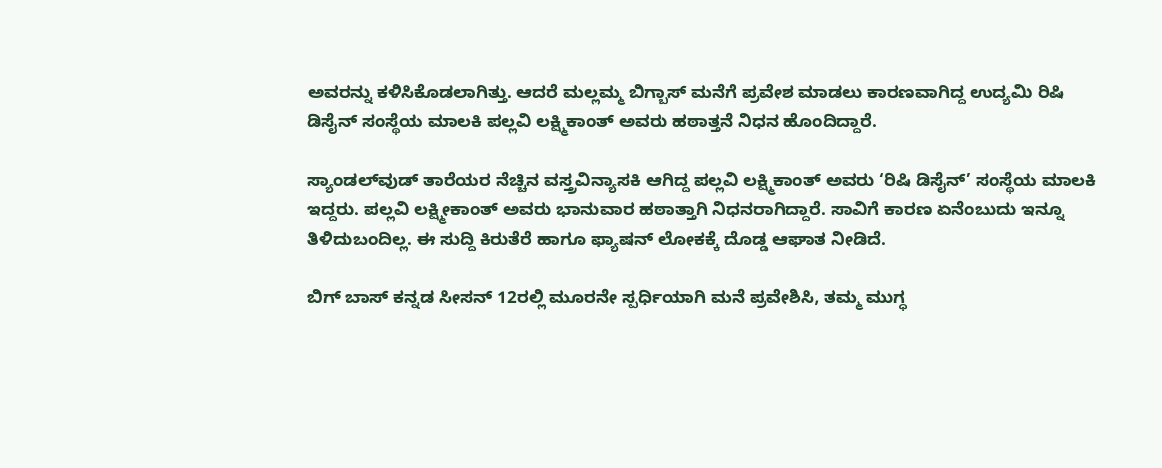ಅವರನ್ನು ಕಳಿಸಿಕೊಡಲಾಗಿತ್ತು. ಆದರೆ ಮಲ್ಲಮ್ಮ ಬಿಗ್ಬಾಸ್ ಮನೆಗೆ ಪ್ರವೇಶ ಮಾಡಲು ಕಾರಣವಾಗಿದ್ದ ಉದ್ಯಮಿ ರಿಷಿ ಡಿಸೈನ್ ಸಂಸ್ಥೆಯ ಮಾಲಕಿ ಪಲ್ಲವಿ ಲಕ್ಷ್ಮಿಕಾಂತ್ ಅವರು ಹಠಾತ್ತನೆ ನಿಧನ ಹೊಂದಿದ್ದಾರೆ.

ಸ್ಯಾಂಡಲ್‌ವುಡ್ ತಾರೆಯರ ನೆಚ್ಚಿನ ವಸ್ತ್ರವಿನ್ಯಾಸಕಿ ಆಗಿದ್ದ ಪಲ್ಲವಿ ಲಕ್ಷ್ಮಿಕಾಂತ್ ಅವರು ‘ರಿಷಿ ಡಿಸೈನ್’ ಸಂಸ್ಥೆಯ ಮಾಲಕಿ ಇದ್ದರು. ಪಲ್ಲವಿ ಲಕ್ಷ್ಮೀಕಾಂತ್ ಅವರು ಭಾನುವಾರ ಹಠಾತ್ತಾಗಿ ನಿಧನರಾಗಿದ್ದಾರೆ. ಸಾವಿಗೆ ಕಾರಣ ಏನೆಂಬುದು ಇನ್ನೂ ತಿಳಿದುಬಂದಿಲ್ಲ. ಈ ಸುದ್ದಿ ಕಿರುತೆರೆ ಹಾಗೂ ಫ್ಯಾಷನ್ ಲೋಕಕ್ಕೆ ದೊಡ್ಡ ಆಘಾತ ನೀಡಿದೆ.

ಬಿಗ್ ಬಾಸ್ ಕನ್ನಡ ಸೀಸನ್ 12ರಲ್ಲಿ ಮೂರನೇ ಸ್ಪರ್ಧಿಯಾಗಿ ಮನೆ ಪ್ರವೇಶಿಸಿ, ತಮ್ಮ ಮುಗ್ಧ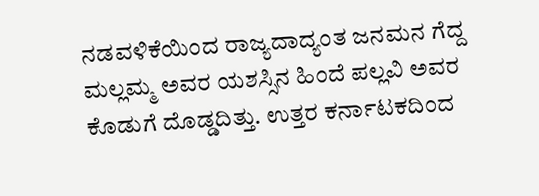ನಡವಳಿಕೆಯಿಂದ ರಾಜ್ಯದಾದ್ಯಂತ ಜನಮನ ಗೆದ್ದ ಮಲ್ಲಮ್ಮ ಅವರ ಯಶಸ್ಸಿನ ಹಿಂದೆ ಪಲ್ಲವಿ ಅವರ ಕೊಡುಗೆ ದೊಡ್ಡದಿತ್ತು. ಉತ್ತರ ಕರ್ನಾಟಕದಿಂದ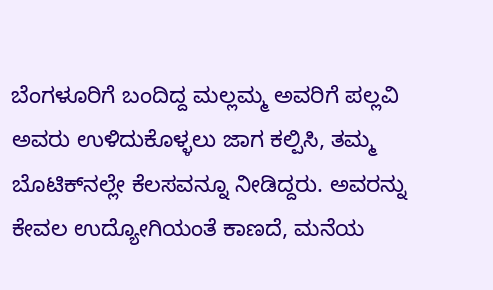ಬೆಂಗಳೂರಿಗೆ ಬಂದಿದ್ದ ಮಲ್ಲಮ್ಮ ಅವರಿಗೆ ಪಲ್ಲವಿ ಅವರು ಉಳಿದುಕೊಳ್ಳಲು ಜಾಗ ಕಲ್ಪಿಸಿ, ತಮ್ಮ ಬೊಟಿಕ್‌ನಲ್ಲೇ ಕೆಲಸವನ್ನೂ ನೀಡಿದ್ದರು. ಅವರನ್ನು ಕೇವಲ ಉದ್ಯೋಗಿಯಂತೆ ಕಾಣದೆ, ಮನೆಯ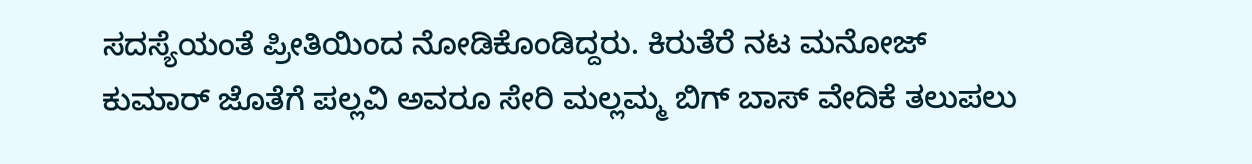ಸದಸ್ಯೆಯಂತೆ ಪ್ರೀತಿಯಿಂದ ನೋಡಿಕೊಂಡಿದ್ದರು. ಕಿರುತೆರೆ ನಟ ಮನೋಜ್ ಕುಮಾರ್ ಜೊತೆಗೆ ಪಲ್ಲವಿ ಅವರೂ ಸೇರಿ ಮಲ್ಲಮ್ಮ ಬಿಗ್ ಬಾಸ್ ವೇದಿಕೆ ತಲುಪಲು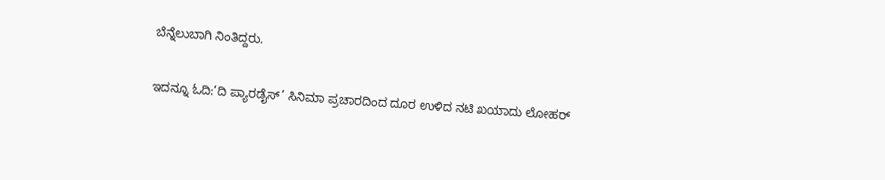ಬೆನ್ನೆಲುಬಾಗಿ ನಿಂತಿದ್ದರು.

ಇದನ್ನೂ ಓದಿ:‘ದಿ ಪ್ಯಾರಡೈಸ್’ ಸಿನಿಮಾ ಪ್ರಚಾರದಿಂದ ದೂರ ಉಳಿದ ನಟಿ ಖಯಾದು ಲೋಹರ್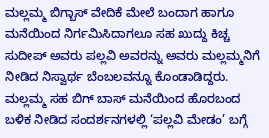ಮಲ್ಲಮ್ಮ ಬಿಗ್ಬಾಸ್ ವೇದಿಕೆ ಮೇಲೆ ಬಂದಾಗ ಹಾಗೂ ಮನೆಯಿಂದ ನಿರ್ಗಮಿಸಿದಾಗಲೂ ಸಹ ಖುದ್ದು ಕಿಚ್ಚ ಸುದೀಪ್ ಅವರು ಪಲ್ಲವಿ ಅವರನ್ನು ಅವರು ಮಲ್ಲಮ್ಮನಿಗೆ ನೀಡಿದ ನಿಸ್ವಾರ್ಥ ಬೆಂಬಲವನ್ನೂ ಕೊಂಡಾಡಿದ್ದರು. ಮಲ್ಲಮ್ಮ ಸಹ ಬಿಗ್ ಬಾಸ್ ಮನೆಯಿಂದ ಹೊರಬಂದ ಬಳಿಕ ನೀಡಿದ ಸಂದರ್ಶನಗಳಲ್ಲಿ ‘ಪಲ್ಲವಿ ಮೇಡಂ’ ಬಗ್ಗೆ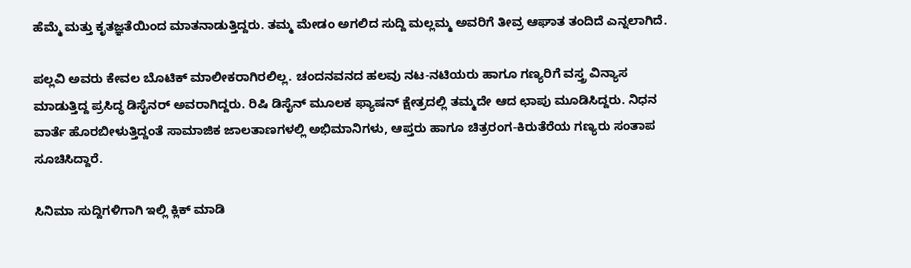ಹೆಮ್ಮೆ ಮತ್ತು ಕೃತಜ್ಞತೆಯಿಂದ ಮಾತನಾಡುತ್ತಿದ್ದರು. ತಮ್ಮ ಮೇಡಂ ಅಗಲಿದ ಸುದ್ದಿ ಮಲ್ಲಮ್ಮ ಅವರಿಗೆ ತೀವ್ರ ಆಘಾತ ತಂದಿದೆ ಎನ್ನಲಾಗಿದೆ.

ಪಲ್ಲವಿ ಅವರು ಕೇವಲ ಬೊಟಿಕ್ ಮಾಲೀಕರಾಗಿರಲಿಲ್ಲ. ಚಂದನವನದ ಹಲವು ನಟ-ನಟಿಯರು ಹಾಗೂ ಗಣ್ಯರಿಗೆ ವಸ್ತ್ರ ವಿನ್ಯಾಸ ಮಾಡುತ್ತಿದ್ದ ಪ್ರಸಿದ್ಧ ಡಿಸೈನರ್ ಅವರಾಗಿದ್ದರು. ರಿಷಿ ಡಿಸೈನ್ ಮೂಲಕ ಫ್ಯಾಷನ್ ಕ್ಷೇತ್ರದಲ್ಲಿ ತಮ್ಮದೇ ಆದ ಛಾಪು ಮೂಡಿಸಿದ್ದರು. ನಿಧನ ವಾರ್ತೆ ಹೊರಬೀಳುತ್ತಿದ್ದಂತೆ ಸಾಮಾಜಿಕ ಜಾಲತಾಣಗಳಲ್ಲಿ ಅಭಿಮಾನಿಗಳು, ಆಪ್ತರು ಹಾಗೂ ಚಿತ್ರರಂಗ-ಕಿರುತೆರೆಯ ಗಣ್ಯರು ಸಂತಾಪ ಸೂಚಿಸಿದ್ದಾರೆ.

ಸಿನಿಮಾ ಸುದ್ದಿಗಳಿಗಾಗಿ ಇಲ್ಲಿ ಕ್ಲಿಕ್ ಮಾಡಿ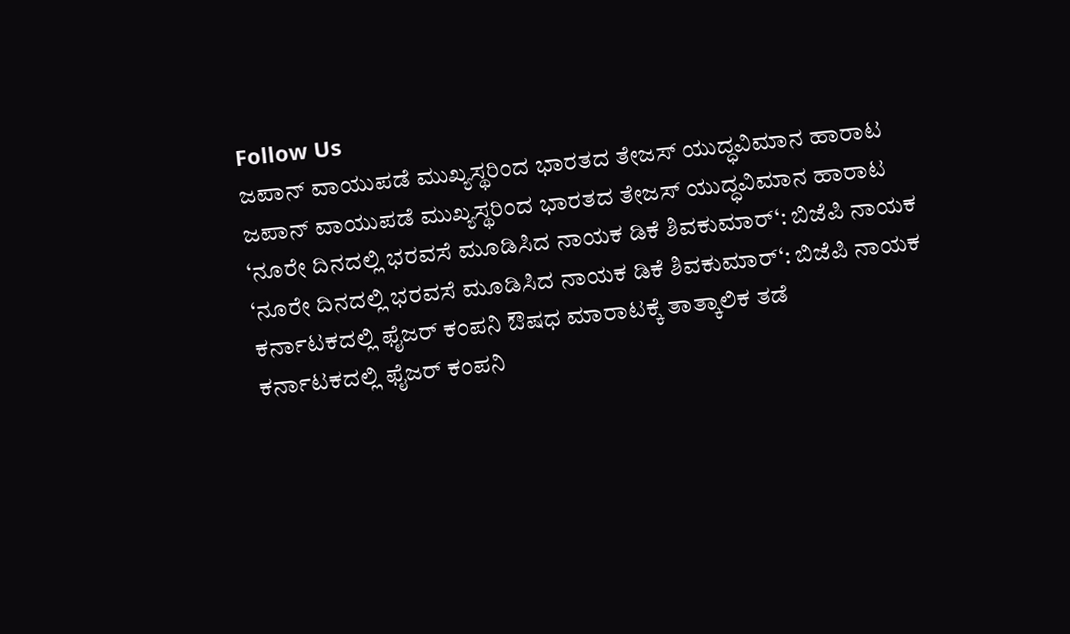Follow Us
ಜಪಾನ್ ವಾಯುಪಡೆ ಮುಖ್ಯಸ್ಥರಿಂದ ಭಾರತದ ತೇಜಸ್ ಯುದ್ಧವಿಮಾನ ಹಾರಾಟ
ಜಪಾನ್ ವಾಯುಪಡೆ ಮುಖ್ಯಸ್ಥರಿಂದ ಭಾರತದ ತೇಜಸ್ ಯುದ್ಧವಿಮಾನ ಹಾರಾಟ
‘ನೂರೇ ದಿನದಲ್ಲಿ ಭರವಸೆ ಮೂಡಿಸಿದ ನಾಯಕ ಡಿಕೆ ಶಿವಕುಮಾರ್‘: ಬಿಜೆಪಿ ನಾಯಕ
‘ನೂರೇ ದಿನದಲ್ಲಿ ಭರವಸೆ ಮೂಡಿಸಿದ ನಾಯಕ ಡಿಕೆ ಶಿವಕುಮಾರ್‘: ಬಿಜೆಪಿ ನಾಯಕ
ಕರ್ನಾಟಕದಲ್ಲಿ ಫೈಜರ್ ಕಂಪನಿ ಔಷಧ ಮಾರಾಟಕ್ಕೆ ತಾತ್ಕಾಲಿಕ ತಡೆ
ಕರ್ನಾಟಕದಲ್ಲಿ ಫೈಜರ್ ಕಂಪನಿ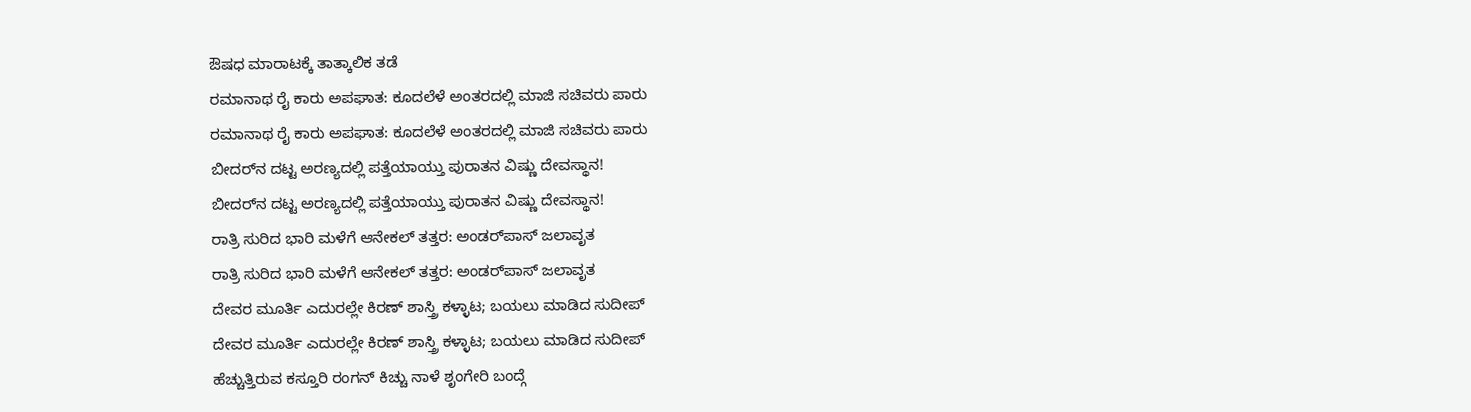ಔಷಧ ಮಾರಾಟಕ್ಕೆ ತಾತ್ಕಾಲಿಕ ತಡೆ
ರಮಾನಾಥ ರೈ ಕಾರು ಅಪಘಾತ: ಕೂದಲೆಳೆ ಅಂತರದಲ್ಲಿ ಮಾಜಿ ಸಚಿವರು ಪಾರು
ರಮಾನಾಥ ರೈ ಕಾರು ಅಪಘಾತ: ಕೂದಲೆಳೆ ಅಂತರದಲ್ಲಿ ಮಾಜಿ ಸಚಿವರು ಪಾರು
ಬೀದರ್‌ನ ದಟ್ಟ ಅರಣ್ಯದಲ್ಲಿ ಪತ್ತೆಯಾಯ್ತು ಪುರಾತನ ವಿಷ್ಣು ದೇವಸ್ಥಾನ!
ಬೀದರ್‌ನ ದಟ್ಟ ಅರಣ್ಯದಲ್ಲಿ ಪತ್ತೆಯಾಯ್ತು ಪುರಾತನ ವಿಷ್ಣು ದೇವಸ್ಥಾನ!
ರಾತ್ರಿ ಸುರಿದ ಭಾರಿ ಮಳೆಗೆ ಆನೇಕಲ್ ತತ್ತರ: ಅಂಡರ್‌ಪಾಸ್ ಜಲಾವೃತ
ರಾತ್ರಿ ಸುರಿದ ಭಾರಿ ಮಳೆಗೆ ಆನೇಕಲ್ ತತ್ತರ: ಅಂಡರ್‌ಪಾಸ್ ಜಲಾವೃತ
ದೇವರ ಮೂರ್ತಿ ಎದುರಲ್ಲೇ ಕಿರಣ್ ಶಾಸ್ತ್ರಿ ಕಳ್ಳಾಟ; ಬಯಲು ಮಾಡಿದ ಸುದೀಪ್
ದೇವರ ಮೂರ್ತಿ ಎದುರಲ್ಲೇ ಕಿರಣ್ ಶಾಸ್ತ್ರಿ ಕಳ್ಳಾಟ; ಬಯಲು ಮಾಡಿದ ಸುದೀಪ್
ಹೆಚ್ಚುತ್ತಿರುವ ಕಸ್ತೂರಿ ರಂಗನ್ ಕಿಚ್ಚು ನಾಳೆ ಶೃಂಗೇರಿ ಬಂದ್ಗೆ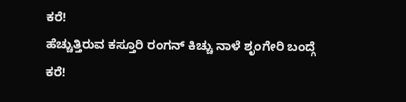ಕರೆ!
ಹೆಚ್ಚುತ್ತಿರುವ ಕಸ್ತೂರಿ ರಂಗನ್ ಕಿಚ್ಚು ನಾಳೆ ಶೃಂಗೇರಿ ಬಂದ್ಗೆ ಕರೆ!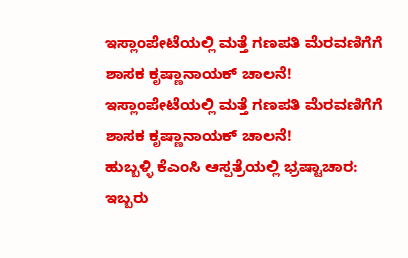ಇಸ್ಲಾಂಪೇಟೆಯಲ್ಲಿ ಮತ್ತೆ ಗಣಪತಿ ಮೆರವಣಿಗೆಗೆ ಶಾಸಕ ಕೃಷ್ಣಾನಾಯಕ್ ಚಾಲನೆ!
ಇಸ್ಲಾಂಪೇಟೆಯಲ್ಲಿ ಮತ್ತೆ ಗಣಪತಿ ಮೆರವಣಿಗೆಗೆ ಶಾಸಕ ಕೃಷ್ಣಾನಾಯಕ್ ಚಾಲನೆ!
ಹುಬ್ಬಳ್ಳಿ ಕೆಎಂಸಿ ಆಸ್ಪತ್ರೆಯಲ್ಲಿ ಭ್ರಷ್ಟಾಚಾರ: ಇಬ್ಬರು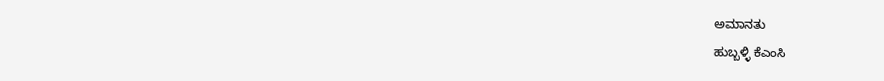ಅಮಾನತು
ಹುಬ್ಬಳ್ಳಿ ಕೆಎಂಸಿ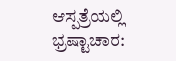ಆಸ್ಪತ್ರೆಯಲ್ಲಿ ಭ್ರಷ್ಟಾಚಾರ: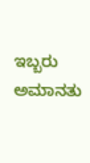ಇಬ್ಬರು ಅಮಾನತು